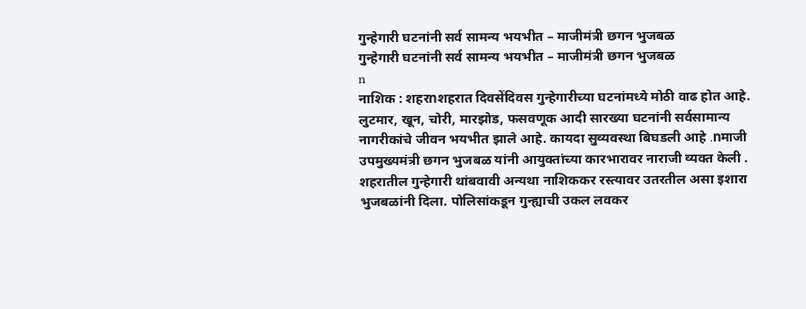गुन्हेगारी घटनांनी सर्व सामन्य भयभीत – माजीमंत्री छगन भुजबळ
गुन्हेगारी घटनांनी सर्व सामन्य भयभीत – माजीमंत्री छगन भुजबळ
n
नाशिक : शहरnशहरात दिवसेंदिवस गुन्हेगारीच्या घटनांमध्ये मोठी वाढ होत आहे. लुटमार, खून, चोरी, मारझोड, फसवणूक आदी सारख्या घटनांनी सर्वसामान्य नागरीकांचे जीवन भयभीत झाले आहे. कायदा सुव्यवस्था बिघडली आहे .nमाजी उपमुख्यमंत्री छगन भुजबळ यांनी आयुक्तांच्या कारभारावर नाराजी व्यक्त केली . शहरातील गुन्हेगारी थांबवावी अन्यथा नाशिककर रस्त्यावर उतरतील असा इशारा भुजबळांनी दिला. पोलिसांकडून गुन्ह्याची उकल लवकर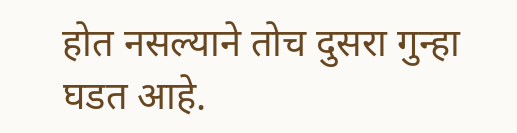होत नसल्याने तोच दुसरा गुन्हा घडत आहे.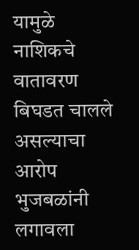यामुळे नाशिकचे वातावरण बिघडत चालले असल्याचा आरोप भुजबळांनी लगावला